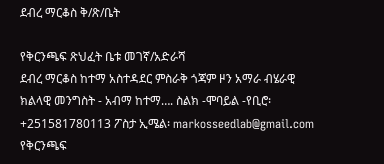ደብረ ማርቆስ ቅ/ጽ/ቤት

የቅርንጫፍ ጽህፈት ቤቱ መገኛ/አድራሻ
ደብረ ማርቆስ ከተማ አስተዳደር ምስራቅ ጎጃም ዞን አማራ ብሄራዊ ክልላዊ መንግስት - አብማ ከተማ…. ስልክ -ሞባይል -የቢሮ፡ +251581780113 ፖስታ ኢሜል፡ markosseedlab@gmail.com የቅርንጫፍ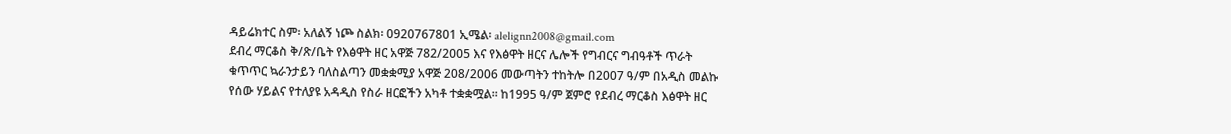ዳይሬክተር ስም፡ አለልኝ ነጮ ስልክ፡ 0920767801 ኢሜል፡ alelignn2008@gmail.com
ደብረ ማርቆስ ቅ/ጽ/ቤት የእፅዋት ዘር አዋጅ 782/2005 እና የእፅዋት ዘርና ሌሎች የግብርና ግብዓቶች ጥራት
ቁጥጥር ኳራንታይን ባለስልጣን መቋቋሚያ አዋጅ 208/2006 መውጣትን ተከትሎ በ2007 ዓ/ም በአዲስ መልኩ
የሰው ሃይልና የተለያዩ አዳዲስ የስራ ዘርፎችን አካቶ ተቋቋሟል፡፡ ከ1995 ዓ/ም ጀምሮ የደብረ ማርቆስ እፅዋት ዘር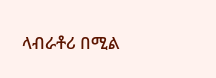ላብራቶሪ በሚል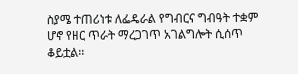ስያሜ ተጠሪነቱ ለፌዴራል የግብርና ግብዓት ተቋም ሆኖ የዘር ጥራት ማረጋገጥ አገልግሎት ሲሰጥ
ቆይቷል፡፡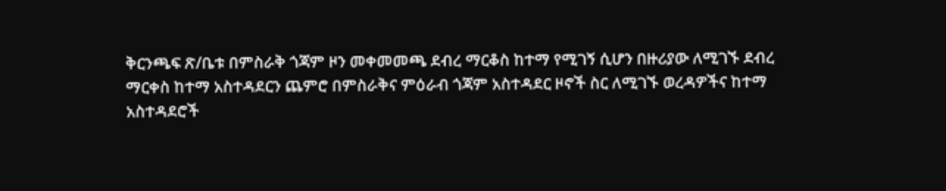ቅርንጫፍ ጽ/ቤቱ በምስራቅ ጎጃም ዞን መቀመመጫ ደብረ ማርቆስ ከተማ የሚገኝ ሲሆን በዙሪያው ለሚገኙ ደብረ
ማርቀስ ከተማ አስተዳደርን ጨምሮ በምስራቅና ምዕራብ ጎጃም አስተዳደር ዞኖች ስር ለሚገኙ ወረዳዎችና ከተማ
አስተዳደሮች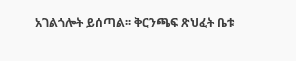አገልጎሎት ይሰጣል፡፡ ቅርንጫፍ ጽህፈት ቤቱ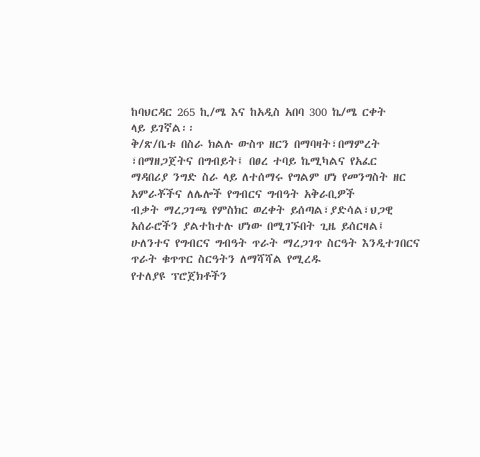ከባህርዳር 265 ኪ/ሜ እና ከአዲስ አበባ 300 ኬ/ሜ ርቀት
ላይ ይገኛል፡፡
ቅ/ጽ/ቤቱ በስራ ክልሉ ውስጥ ዘርን በማባዛት፣በማምረት ፣በማዘጋጀትና በግብይት፤ በፀረ ተባይ ኬሚካልና የአፈር
ማዳበሪያ ንግድ ስራ ላይ ለተሰማሩ የግልም ሆነ የመንግስት ዘር አምራቾችና ለሌሎች የግብርና ግብዓት አቅራቢዎች
ብቃት ማረጋገጫ የምስክር ወረቀት ይሰጣል፣ያድሳል፣ህጋዊ አሰራሮችን ያልተከተሉ ሆነው በሚገኙበት ጊዜ ይሰርዛል፤
ሁለንተና የግብርና ግብዓት ጥራት ማረጋገጥ ስርዓት እንዲተገበርና ጥራት ቁጥጥር ስርዓትን ለማሻሻል የሚረዱ
የተለያዩ ፕሮጀክቶችን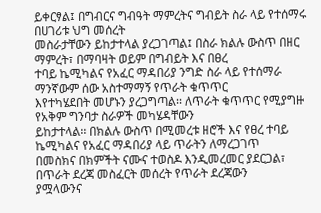ይቀርፃል፤ በግብርና ግብዓት ማምረትና ግብይት ስራ ላይ የተሰማሩ በሀገሪቱ ህግ መሰረት
መስራታቸውን ይከታተላል ያረጋገጣል፤ በስራ ክልሉ ውስጥ በዘር ማምረት፣ በማባዛት ወይም በግብይት እና በፀረ
ተባይ ኬሚካልና የአፈር ማዳበሪያ ንግድ ስራ ላይ የተሰማራ ማንኛውም ሰው አስተማማኝ የጥራት ቁጥጥር
እየተካሄደበት መሆኑን ያረጋግጣል፡፡ ለጥራት ቁጥጥር የሚያግዙ የአቅም ግንባታ ስራዎች መካሄዳቸውን
ይከታተላል፡፡ በክልሉ ውስጥ በሚመረቱ ዘሮች እና የፀረ ተባይ ኬሚካልና የአፈር ማዳበሪያ ላይ ጥራትን ለማረጋገጥ
በመስክና በክምችት ናሙና ተወስዶ እንዲመረመር ያደርጋል፣ በጥራት ደረጃ መስፈርት መሰረት የጥራት ደረጃውን
ያሟላውንና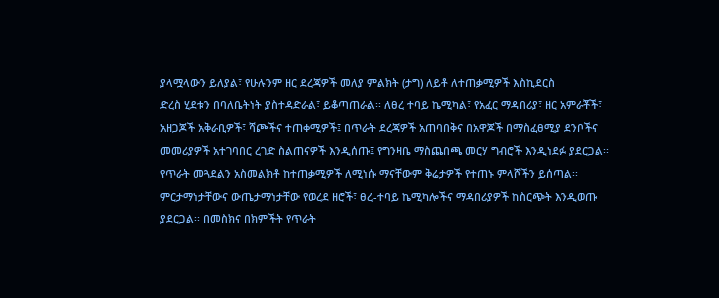ያላሟላውን ይለያል፣ የሁሉንም ዘር ደረጃዎች መለያ ምልክት (ታግ) ለይቶ ለተጠቃሚዎች እስኪደርስ
ድረስ ሂደቱን በባለቤትነት ያስተዳድራል፣ ይቆጣጠራል፡፡ ለፀረ ተባይ ኬሚካል፣ የአፈር ማዳበሪያ፣ ዘር አምራቾች፣
አዘጋጆች አቅራቢዎች፣ ሻጮችና ተጠቀሚዎች፤ በጥራት ደረጃዎች አጠባበቅና በአዋጆች በማስፈፀሚያ ደንቦችና
መመሪያዎች አተገባበር ረገድ ስልጠናዎች እንዲሰጡ፤ የግንዛቤ ማስጨበጫ መርሃ ግብሮች እንዲነደፉ ያደርጋል፡፡
የጥራት መጓደልን አስመልክቶ ከተጠቃሚዎች ለሚነሱ ማናቸውም ቅሬታዎች የተጠኑ ምላሾችን ይሰጣል፡፡
ምርታማነታቸውና ውጤታማነታቸው የወረደ ዘሮች፣ ፀረ-ተባይ ኬሚካሎችና ማዳበሪያዎች ከስርጭት እንዲወጡ
ያደርጋል፡፡ በመስክና በክምችት የጥራት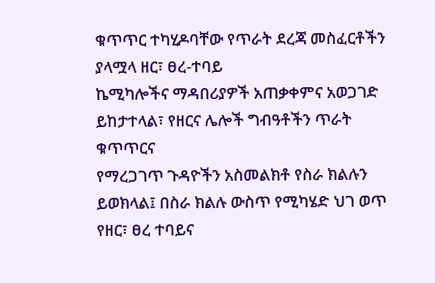ቁጥጥር ተካሂዶባቸው የጥራት ደረጃ መስፈርቶችን ያላሟላ ዘር፣ ፀረ-ተባይ
ኬሚካሎችና ማዳበሪያዎች አጠቃቀምና አወጋገድ ይከታተላል፣ የዘርና ሌሎች ግብዓቶችን ጥራት ቁጥጥርና
የማረጋገጥ ጉዳዮችን አስመልክቶ የስራ ክልሉን ይወክላል፤ በስራ ክልሉ ውስጥ የሚካሄድ ህገ ወጥ የዘር፣ ፀረ ተባይና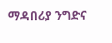ማዳበሪያ ንግድና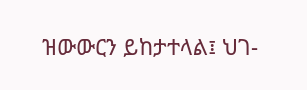ዝውውርን ይከታተላል፤ ህገ-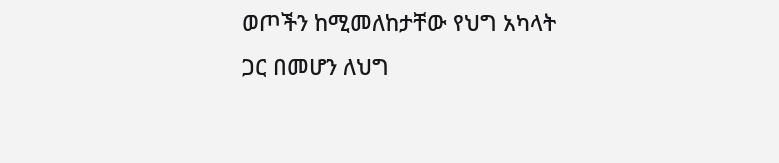ወጦችን ከሚመለከታቸው የህግ አካላት ጋር በመሆን ለህግ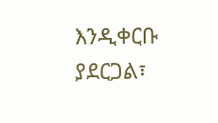እንዲቀርቡ
ያደርጋል፣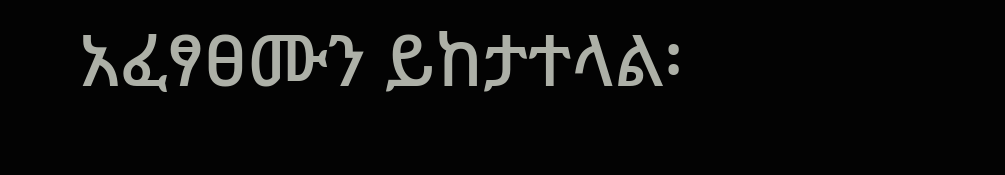አፈፃፀሙን ይከታተላል፡